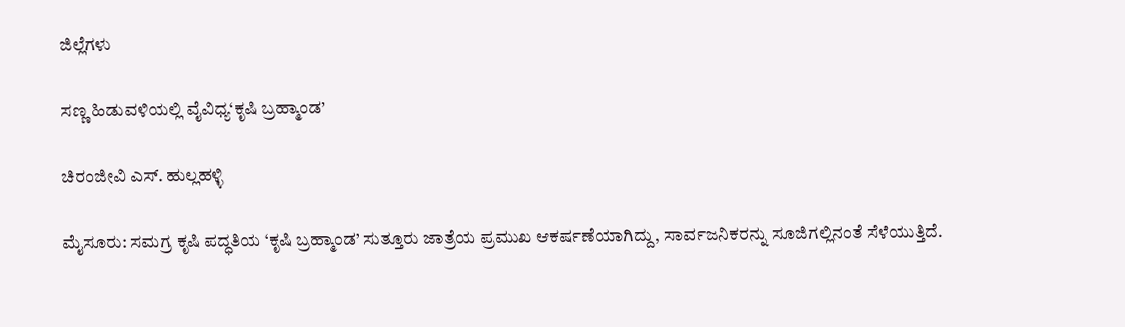ಜಿಲ್ಲೆಗಳು

ಸಣ್ಣ ಹಿಡುವಳಿಯಲ್ಲಿ ವೈವಿಧ್ಯ‘ಕೃಷಿ ಬ್ರಹ್ಮಾಂಡ’

ಚಿರಂಜೀವಿ ಎಸ್. ಹುಲ್ಲಹಳ್ಳಿ

ಮೈಸೂರು: ಸಮಗ್ರ ಕೃಷಿ ಪದ್ಧತಿಯ ‘ಕೃಷಿ ಬ್ರಹ್ಮಾಂಡ’ ಸುತ್ತೂರು ಜಾತ್ರೆಯ ಪ್ರಮುಖ ಆಕರ್ಷಣೆಯಾಗಿದ್ದು, ಸಾರ್ವಜನಿಕರನ್ನು ಸೂಜಿಗಲ್ಲಿನಂತೆ ಸೆಳೆಯುತ್ತಿದೆ.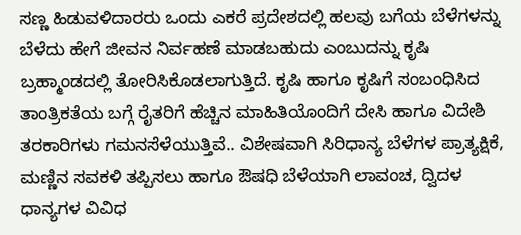ಸಣ್ಣ ಹಿಡುವಳಿದಾರರು ಒಂದು ಎಕರೆ ಪ್ರದೇಶದಲ್ಲಿ ಹಲವು ಬಗೆಯ ಬೆಳೆಗಳನ್ನು ಬೆಳೆದು ಹೇಗೆ ಜೀವನ ನಿರ್ವಹಣೆ ಮಾಡಬಹುದು ಎಂಬುದನ್ನು ಕೃಷಿ ಬ್ರಹ್ಮಾಂಡದಲ್ಲಿ ತೋರಿಸಿಕೊಡಲಾಗುತ್ತಿದೆ. ಕೃಷಿ ಹಾಗೂ ಕೃಷಿಗೆ ಸಂಬಂಧಿಸಿದ ತಾಂತ್ರಿಕತೆಯ ಬಗ್ಗೆ ರೈತರಿಗೆ ಹೆಚ್ಚಿನ ಮಾಹಿತಿಯೊಂದಿಗೆ ದೇಸಿ ಹಾಗೂ ವಿದೇಶಿ ತರಕಾರಿಗಳು ಗಮನಸೆಳೆಯುತ್ತಿವೆ.. ವಿಶೇಷವಾಗಿ ಸಿರಿಧಾನ್ಯ ಬೆಳೆಗಳ ಪ್ರಾತ್ಯಕ್ಷಿಕೆ, ಮಣ್ಣಿನ ಸವಕಳಿ ತಪ್ಪಿಸಲು ಹಾಗೂ ಔಷಧಿ ಬೆಳೆಯಾಗಿ ಲಾವಂಚ, ದ್ವಿದಳ ಧಾನ್ಯಗಳ ವಿವಿಧ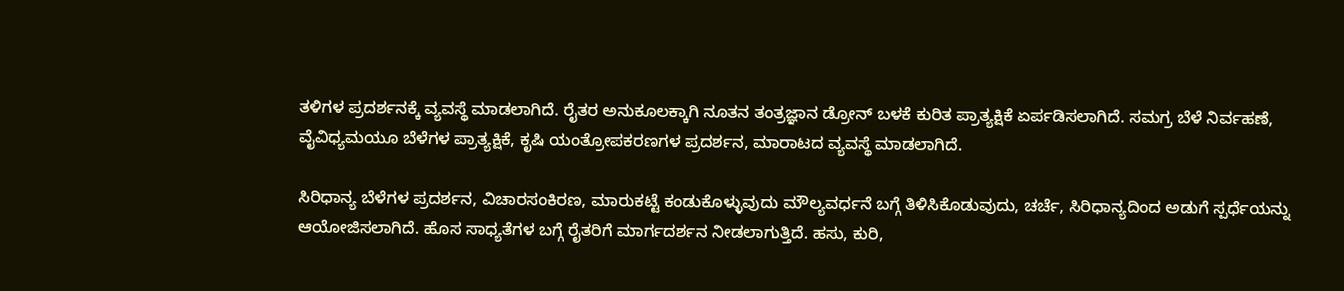ತಳಿಗಳ ಪ್ರದರ್ಶನಕ್ಕೆ ವ್ಯವಸ್ಥೆ ಮಾಡಲಾಗಿದೆ. ರೈತರ ಅನುಕೂಲಕ್ಕಾಗಿ ನೂತನ ತಂತ್ರಜ್ಞಾನ ಡ್ರೋನ್ ಬಳಕೆ ಕುರಿತ ಪ್ರಾತ್ಯಕ್ಷಿಕೆ ಏರ್ಪಡಿಸಲಾಗಿದೆ. ಸಮಗ್ರ ಬೆಳೆ ನಿರ್ವಹಣೆ, ವೈವಿಧ್ಯಮಯೂ ಬೆಳೆಗಳ ಪ್ರಾತ್ಯಕ್ಷಿಕೆ, ಕೃಷಿ ಯಂತ್ರೋಪಕರಣಗಳ ಪ್ರದರ್ಶನ, ಮಾರಾಟದ ವ್ಯವಸ್ಥೆ ಮಾಡಲಾಗಿದೆ.

ಸಿರಿಧಾನ್ಯ ಬೆಳೆಗಳ ಪ್ರದರ್ಶನ, ವಿಚಾರಸಂಕಿರಣ, ಮಾರುಕಟ್ಟೆ ಕಂಡುಕೊಳ್ಳುವುದು ಮೌಲ್ಯವರ್ಧನೆ ಬಗ್ಗೆ ತಿಳಿಸಿಕೊಡುವುದು, ಚರ್ಚೆ, ಸಿರಿಧಾನ್ಯದಿಂದ ಅಡುಗೆ ಸ್ಪರ್ಧೆಯನ್ನು ಆಯೋಜಿಸಲಾಗಿದೆ. ಹೊಸ ಸಾಧ್ಯತೆಗಳ ಬಗ್ಗೆ ರೈತರಿಗೆ ಮಾರ್ಗದರ್ಶನ ನೀಡಲಾಗುತ್ತಿದೆ. ಹಸು, ಕುರಿ,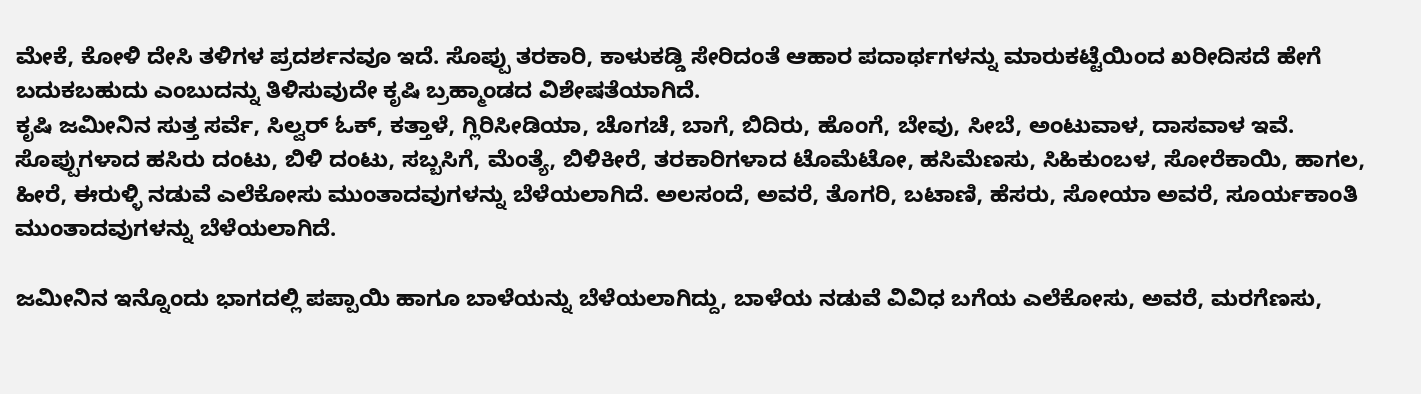ಮೇಕೆ, ಕೋಳಿ ದೇಸಿ ತಳಿಗಳ ಪ್ರದರ್ಶನವೂ ಇದೆ. ಸೊಪ್ಪು ತರಕಾರಿ, ಕಾಳುಕಡ್ಡಿ ಸೇರಿದಂತೆ ಆಹಾರ ಪದಾರ್ಥಗಳನ್ನು ಮಾರುಕಟ್ಟೆಯಿಂದ ಖರೀದಿಸದೆ ಹೇಗೆ ಬದುಕಬಹುದು ಎಂಬುದನ್ನು ತಿಳಿಸುವುದೇ ಕೃಷಿ ಬ್ರಹ್ಮಾಂಡದ ವಿಶೇಷತೆಯಾಗಿದೆ.
ಕೃಷಿ ಜಮೀನಿನ ಸುತ್ತ ಸರ್ವೆ, ಸಿಲ್ವರ್ ಓಕ್, ಕತ್ತಾಳೆ, ಗ್ಲಿರಿಸೀಡಿಯಾ, ಚೊಗಚೆ, ಬಾಗೆ, ಬಿದಿರು, ಹೊಂಗೆ, ಬೇವು, ಸೀಬೆ, ಅಂಟುವಾಳ, ದಾಸವಾಳ ಇವೆ. ಸೊಪ್ಪುಗಳಾದ ಹಸಿರು ದಂಟು, ಬಿಳಿ ದಂಟು, ಸಬ್ಬಸಿಗೆ, ಮೆಂತ್ಯೆ, ಬಿಳಿಕೀರೆ, ತರಕಾರಿಗಳಾದ ಟೊಮೆಟೋ, ಹಸಿಮೆಣಸು, ಸಿಹಿಕುಂಬಳ, ಸೋರೆಕಾಯಿ, ಹಾಗಲ, ಹೀರೆ, ಈರುಳ್ಳಿ ನಡುವೆ ಎಲೆಕೋಸು ಮುಂತಾದವುಗಳನ್ನು ಬೆಳೆಯಲಾಗಿದೆ. ಅಲಸಂದೆ, ಅವರೆ, ತೊಗರಿ, ಬಟಾಣಿ, ಹೆಸರು, ಸೋಯಾ ಅವರೆ, ಸೂರ್ಯಕಾಂತಿ ಮುಂತಾದವುಗಳನ್ನು ಬೆಳೆಯಲಾಗಿದೆ.

ಜಮೀನಿನ ಇನ್ನೊಂದು ಭಾಗದಲ್ಲಿ ಪಪ್ಪಾಯಿ ಹಾಗೂ ಬಾಳೆಯನ್ನು ಬೆಳೆಯಲಾಗಿದ್ದು, ಬಾಳೆಯ ನಡುವೆ ವಿವಿಧ ಬಗೆಯ ಎಲೆಕೋಸು, ಅವರೆ, ಮರಗೆಣಸು,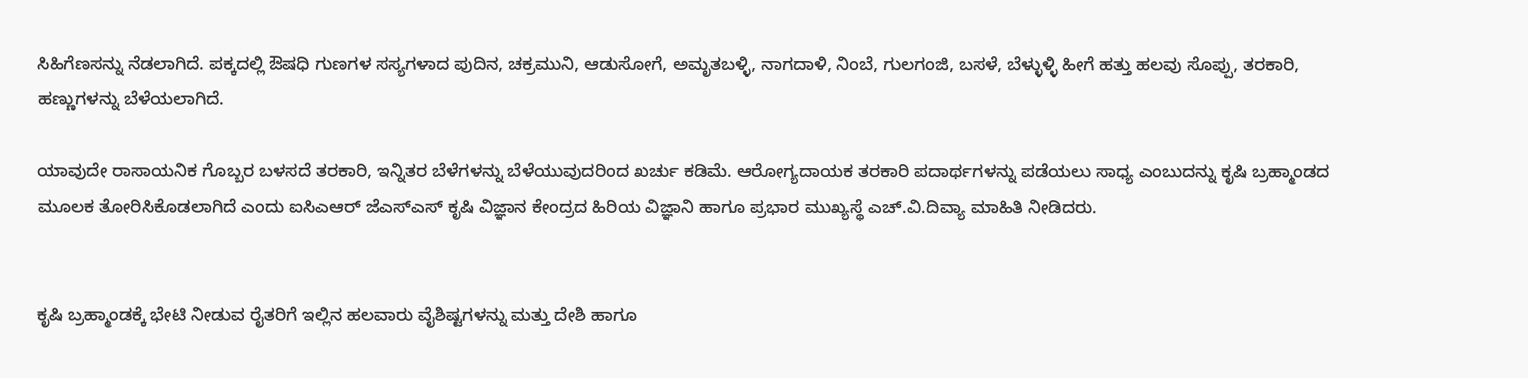ಸಿಹಿಗೆಣಸನ್ನು ನೆಡಲಾಗಿದೆ. ಪಕ್ಕದಲ್ಲಿ ಔಷಧಿ ಗುಣಗಳ ಸಸ್ಯಗಳಾದ ಪುದಿನ, ಚಕ್ರಮುನಿ, ಆಡುಸೋಗೆ, ಅಮೃತಬಳ್ಳಿ, ನಾಗದಾಳಿ, ನಿಂಬೆ, ಗುಲಗಂಜಿ, ಬಸಳೆ, ಬೆಳ್ಳುಳ್ಳಿ ಹೀಗೆ ಹತ್ತು ಹಲವು ಸೊಪ್ಪು, ತರಕಾರಿ, ಹಣ್ಣುಗಳನ್ನು ಬೆಳೆಯಲಾಗಿದೆ.

ಯಾವುದೇ ರಾಸಾಯನಿಕ ಗೊಬ್ಬರ ಬಳಸದೆ ತರಕಾರಿ, ಇನ್ನಿತರ ಬೆಳೆಗಳನ್ನು ಬೆಳೆಯುವುದರಿಂದ ಖರ್ಚು ಕಡಿಮೆ. ಆರೋಗ್ಯದಾಯಕ ತರಕಾರಿ ಪದಾರ್ಥಗಳನ್ನು ಪಡೆಯಲು ಸಾಧ್ಯ ಎಂಬುದನ್ನು ಕೃಷಿ ಬ್ರಹ್ಮಾಂಡದ ಮೂಲಕ ತೋರಿಸಿಕೊಡಲಾಗಿದೆ ಎಂದು ಐಸಿಎಆರ್ ಜೆಎಸ್‌ಎಸ್ ಕೃಷಿ ವಿಜ್ಞಾನ ಕೇಂದ್ರದ ಹಿರಿಯ ವಿಜ್ಞಾನಿ ಹಾಗೂ ಪ್ರಭಾರ ಮುಖ್ಯಸ್ಥೆ ಎಚ್.ವಿ.ದಿವ್ಯಾ ಮಾಹಿತಿ ನೀಡಿದರು.


ಕೃಷಿ ಬ್ರಹ್ಮಾಂಡಕ್ಕೆ ಭೇಟಿ ನೀಡುವ ರೈತರಿಗೆ ಇಲ್ಲಿನ ಹಲವಾರು ವೈಶಿಷ್ಟಗಳನ್ನು ಮತ್ತು ದೇಶಿ ಹಾಗೂ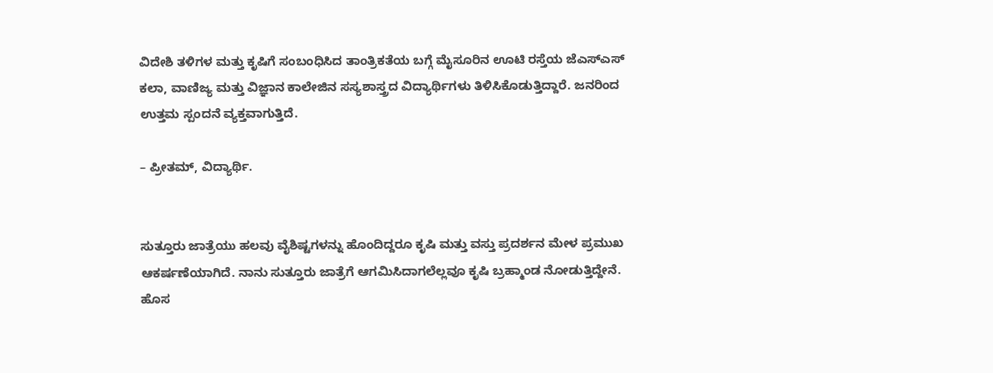ವಿದೇಶಿ ತಳಿಗಳ ಮತ್ತು ಕೃಷಿಗೆ ಸಂಬಂಧಿಸಿದ ತಾಂತ್ರಿಕತೆಯ ಬಗ್ಗೆ ಮೈಸೂರಿನ ಊಟಿ ರಸ್ತೆಯ ಜೆಎಸ್‌ಎಸ್ ಕಲಾ, ವಾಣಿಜ್ಯ ಮತ್ತು ವಿಜ್ಞಾನ ಕಾಲೇಜಿನ ಸಸ್ಯಶಾಸ್ತ್ರದ ವಿದ್ಯಾರ್ಥಿಗಳು ತಿಳಿಸಿಕೊಡುತ್ತಿದ್ದಾರೆ. ಜನರಿಂದ ಉತ್ತಮ ಸ್ಪಂದನೆ ವ್ಯಕ್ತವಾಗುತ್ತಿದೆ.

– ಪ್ರೀತಮ್, ವಿದ್ಯಾರ್ಥಿ.


ಸುತ್ತೂರು ಜಾತ್ರೆಯು ಹಲವು ವೈಶಿಷ್ಟಗಳನ್ನು ಹೊಂದಿದ್ದರೂ ಕೃಷಿ ಮತ್ತು ವಸ್ತು ಪ್ರದರ್ಶನ ಮೇಳ ಪ್ರಮುಖ ಆಕರ್ಷಣೆಯಾಗಿದೆ. ನಾನು ಸುತ್ತೂರು ಜಾತ್ರೆಗೆ ಆಗಮಿಸಿದಾಗಲೆಲ್ಲವೂ ಕೃಷಿ ಬ್ರಹ್ಮಾಂಡ ನೋಡುತ್ತಿದ್ದೇನೆ. ಹೊಸ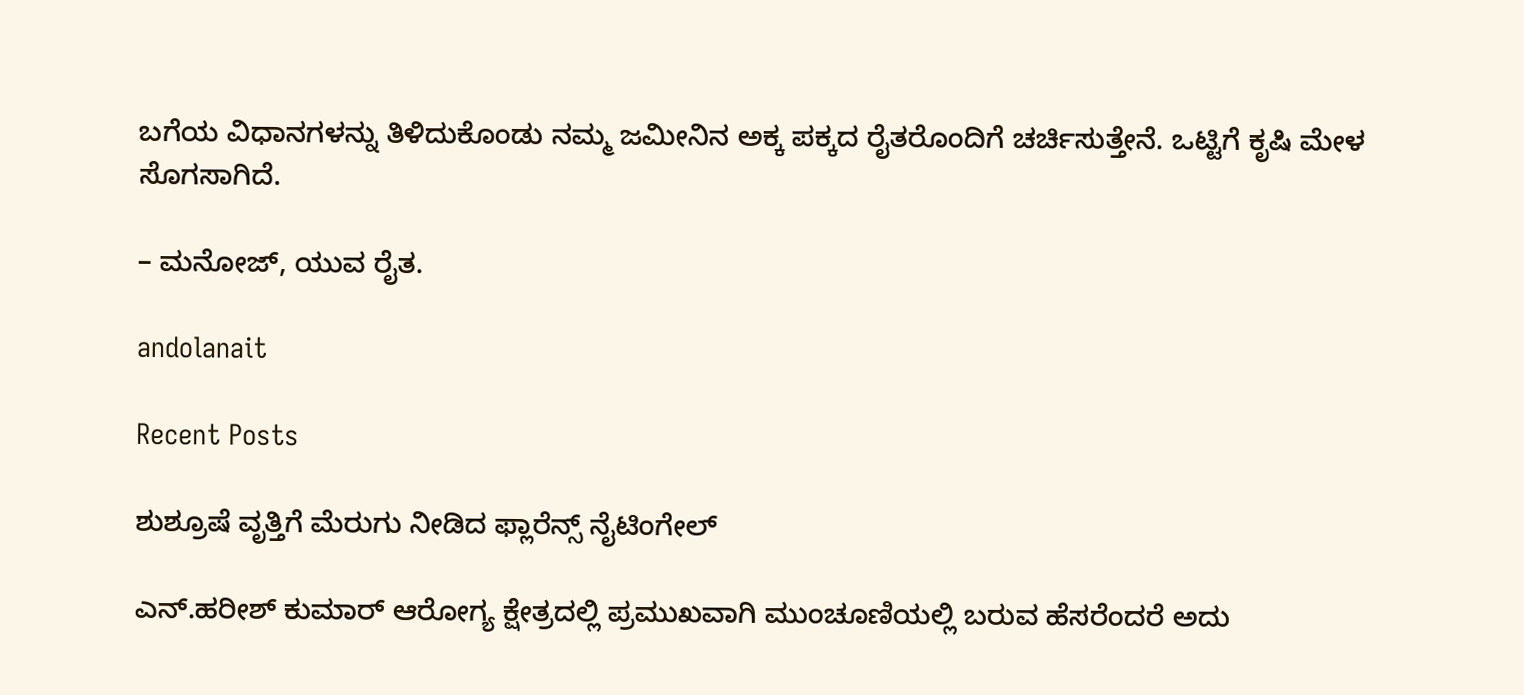ಬಗೆಯ ವಿಧಾನಗಳನ್ನು ತಿಳಿದುಕೊಂಡು ನಮ್ಮ ಜಮೀನಿನ ಅಕ್ಕ ಪಕ್ಕದ ರೈತರೊಂದಿಗೆ ಚರ್ಚಿಸುತ್ತೇನೆ. ಒಟ್ಟಿಗೆ ಕೃಷಿ ಮೇಳ ಸೊಗಸಾಗಿದೆ.

– ಮನೋಜ್, ಯುವ ರೈತ.

andolanait

Recent Posts

ಶುಶ್ರೂಷೆ ವೃತ್ತಿಗೆ ಮೆರುಗು ನೀಡಿದ ಫ್ಲಾರೆನ್ಸ್ ನೈಟಿಂಗೇಲ್

ಎನ್.ಹರೀಶ್ ಕುಮಾರ್ ಆರೋಗ್ಯ ಕ್ಷೇತ್ರದಲ್ಲಿ ಪ್ರಮುಖವಾಗಿ ಮುಂಚೂಣಿಯಲ್ಲಿ ಬರುವ ಹೆಸರೆಂದರೆ ಅದು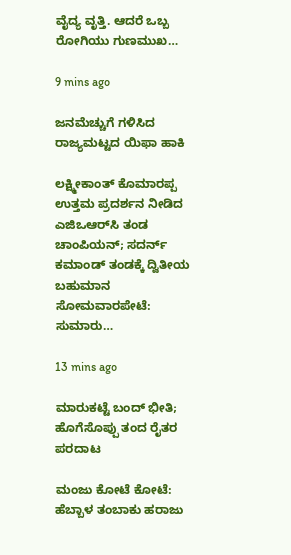ವೈದ್ಯ ವೃತ್ತಿ. ಆದರೆ ಒಬ್ಬ ರೋಗಿಯು ಗುಣಮುಖ…

9 mins ago

ಜನಮೆಚ್ಚುಗೆ ಗಳಿಸಿದ ರಾಜ್ಯಮಟ್ಟದ ಯಿಫಾ ಹಾಕಿ

ಲಕ್ಷ್ಮೀಕಾಂತ್ ಕೊಮಾರಪ್ಪ ಉತ್ತಮ ಪ್ರದರ್ಶನ ನೀಡಿದ ಎಜಿಒಆರ್‌ಸಿ ತಂಡ ಚಾಂಪಿಯನ್; ಸದರ್ನ್ ಕಮಾಂಡ್ ತಂಡಕ್ಕೆ ದ್ವಿತೀಯ ಬಹುಮಾನ ಸೋಮವಾರಪೇಟೆ: ಸುಮಾರು…

13 mins ago

ಮಾರುಕಟ್ಟೆ ಬಂದ್ ಭೀತಿ; ಹೊಗೆಸೊಪ್ಪು ತಂದ ರೈತರ ಪರದಾಟ

ಮಂಜು ಕೋಟೆ ಕೋಟೆ: ಹೆಬ್ಬಾಳ ತಂಬಾಕು ಹರಾಜು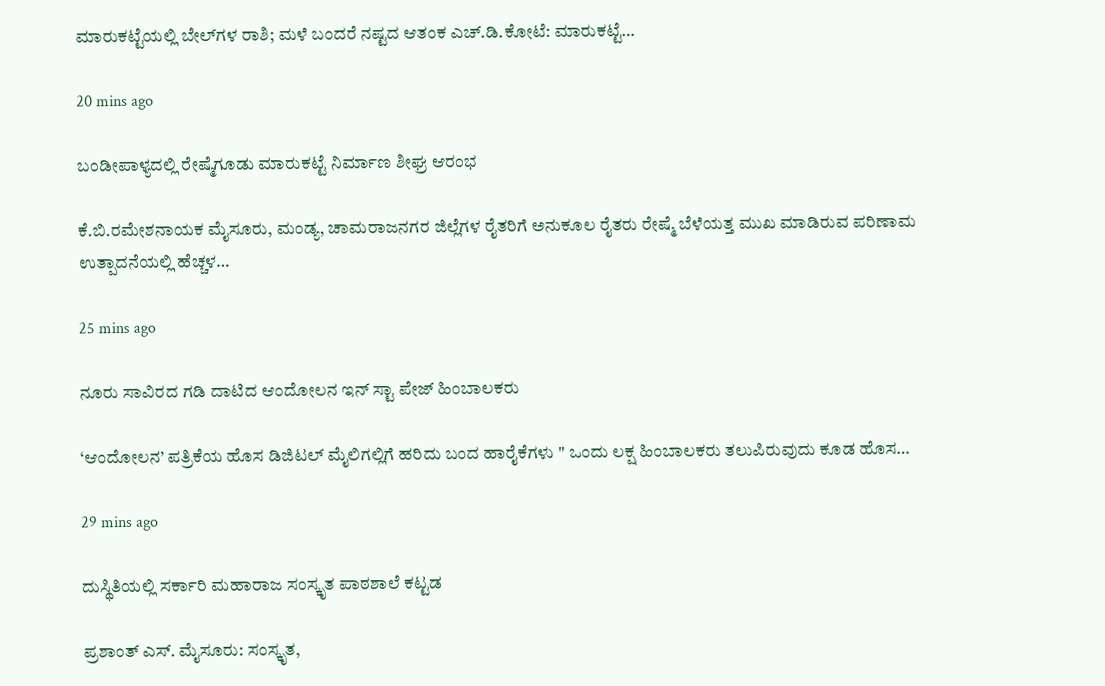ಮಾರುಕಟ್ಟೆಯಲ್ಲಿ ಬೇಲ್‌ಗಳ ರಾಶಿ; ಮಳೆ ಬಂದರೆ ನಷ್ಟದ ಆತಂಕ ಎಚ್.ಡಿ.ಕೋಟೆ: ಮಾರುಕಟ್ಟೆ…

20 mins ago

ಬಂಡೀಪಾಳ್ಯದಲ್ಲಿ ರೇಷ್ಮೆಗೂಡು ಮಾರುಕಟ್ಟೆ ನಿರ್ಮಾಣ ಶೀಘ್ರ ಆರಂಭ

ಕೆ.ಬಿ.ರಮೇಶನಾಯಕ ಮೈಸೂರು, ಮಂಡ್ಯ, ಚಾಮರಾಜನಗರ ಜಿಲ್ಲೆಗಳ ರೈತರಿಗೆ ಅನುಕೂಲ ರೈತರು ರೇಷ್ಮೆ ಬೆಳೆಯತ್ತ ಮುಖ ಮಾಡಿರುವ ಪರಿಣಾಮ ಉತ್ಪಾದನೆಯಲ್ಲಿ ಹೆಚ್ಚಳ…

25 mins ago

ನೂರು ಸಾವಿರದ ಗಡಿ ದಾಟಿದ ಆಂದೋಲನ ಇನ್ ಸ್ಟಾ ಪೇಜ್ ಹಿಂಬಾಲಕರು

‘ಆಂದೋಲನ’ ಪತ್ರಿಕೆಯ ಹೊಸ ಡಿಜಿಟಲ್ ಮೈಲಿಗಲ್ಲಿಗೆ ಹರಿದು ಬಂದ ಹಾರೈಕೆಗಳು " ಒಂದು ಲಕ್ಷ ಹಿಂಬಾಲಕರು ತಲುಪಿರುವುದು ಕೂಡ ಹೊಸ…

29 mins ago

ದುಸ್ಥಿತಿಯಲ್ಲಿ ಸರ್ಕಾರಿ ಮಹಾರಾಜ ಸಂಸ್ಕೃತ ಪಾಠಶಾಲೆ ಕಟ್ಟಡ

ಪ್ರಶಾಂತ್ ಎಸ್. ಮೈಸೂರು: ಸಂಸ್ಕೃತ,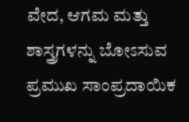ವೇದ, ಆಗಮ ಮತ್ತು ಶಾಸ್ತ್ರಗಳನ್ನು ಬೋಽಸುವ ಪ್ರಮುಖ ಸಾಂಪ್ರದಾಯಿಕ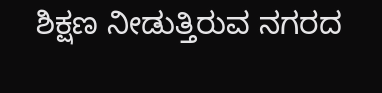ಶಿಕ್ಷಣ ನೀಡುತ್ತಿರುವ ನಗರದ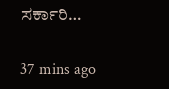ಸರ್ಕಾರಿ…

37 mins ago